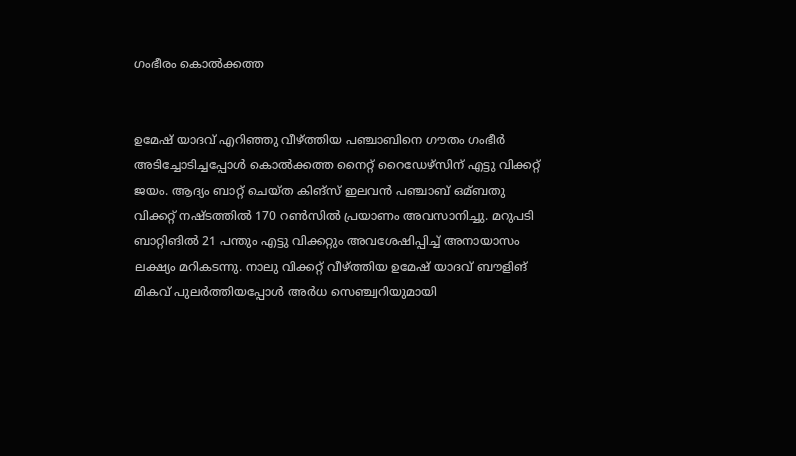ഗംഭീരം കൊല്‍ക്കത്ത


ഉമേഷ് യാദവ് എറിഞ്ഞു വീഴ്ത്തിയ പഞ്ചാബിനെ ഗൗതം ഗംഭീര്‍ അടിച്ചോടിച്ചപ്പോള്‍ കൊല്‍ക്കത്ത നൈറ്റ് റൈഡേഴ്സിന് എട്ടു വിക്കറ്റ് ജയം. ആദ്യം ബാറ്റ് ചെയ്ത കിങ്സ് ഇലവന്‍ പഞ്ചാബ് ഒമ്ബതു വിക്കറ്റ് നഷ്ടത്തില്‍ 170 റണ്‍സില്‍ പ്രയാണം അവസാനിച്ചു. മറുപടി ബാറ്റിങില്‍ 21 പന്തും എട്ടു വിക്കറ്റും അവശേഷിപ്പിച്ച്‌ അനായാസം ലക്ഷ്യം മറികടന്നു. നാലു വിക്കറ്റ് വീഴ്ത്തിയ ഉമേഷ് യാദവ് ബൗളിങ് മികവ് പുലര്‍ത്തിയപ്പോള്‍ അര്‍ധ സെഞ്ച്വറിയുമായി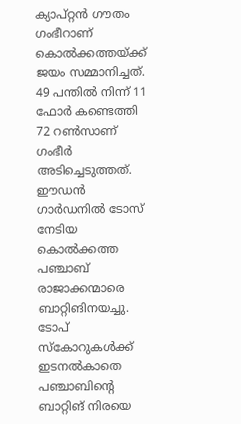ക്യാപ്റ്റന്‍ ഗൗതം ഗംഭീറാണ് കൊല്‍ക്കത്തയ്ക്ക് ജയം സമ്മാനിച്ചത്. 49 പന്തില്‍ നിന്ന് 11 ഫോര്‍ കണ്ടെത്തി 72 റണ്‍സാണ് ഗംഭീര്‍ അടിച്ചെടുത്തത്. ഈഡന്‍ ഗാര്‍ഡനില്‍ ടോസ് നേടിയ കൊല്‍ക്കത്ത പഞ്ചാബ് രാജാക്കന്മാരെ ബാറ്റിങിനയച്ചു. ടോപ് സ്കോറുകള്‍ക്ക് ഇടനല്‍കാതെ പഞ്ചാബിന്റെ ബാറ്റിങ് നിരയെ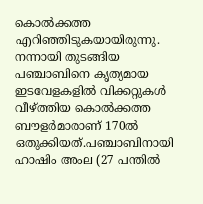കൊല്‍ക്കത്ത എറിഞ്ഞിടുകയായിരുന്നു. നന്നായി തുടങ്ങിയ പഞ്ചാബിനെ കൃത്യമായ ഇടവേളകളില്‍ വിക്കറ്റുകള്‍ വീഴ്ത്തിയ കൊല്‍ക്കത്ത ബൗളര്‍മാരാണ് 170ല്‍ ഒതുക്കിയത്.പഞ്ചാബിനായി ഹാഷിം അംല (27 പന്തില്‍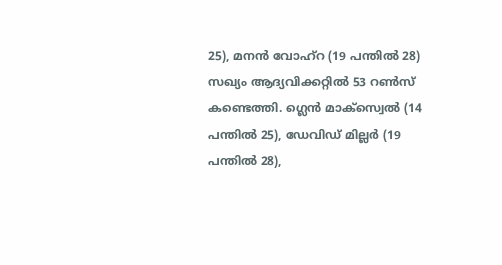25), മനന്‍ വോഹ്റ (19 പന്തില്‍ 28) സഖ്യം ആദ്യവിക്കറ്റില്‍ 53 റണ്‍സ് കണ്ടെത്തി. ഗ്ലെന്‍ മാക്സ്വെല്‍ (14 പന്തില്‍ 25), ഡേവിഡ് മില്ലര്‍ (19 പന്തില്‍ 28),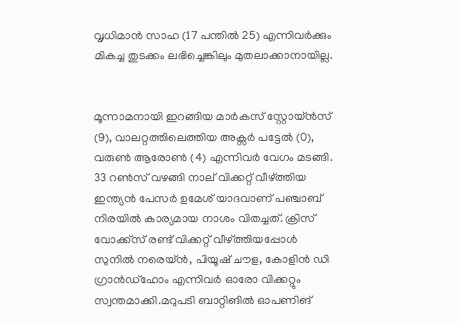വൃധിമാന്‍ സാഹ (17 പന്തില്‍ 25) എന്നിവര്‍ക്കും മികച്ച തുടക്കം ലഭിച്ചെങ്കിലും മുതലാക്കാനായില്ല.


മൂന്നാമനായി ഇറങ്ങിയ മാര്‍കസ് സ്റ്റോയ്ന്‍സ് (9), വാലറ്റത്തിലെത്തിയ അക്സര്‍ പട്ടേല്‍ (0), വരുണ്‍ ആരോണ്‍ (4) എന്നിവര്‍ വേഗം മടങ്ങി. 33 റണ്‍സ് വഴങ്ങി നാല് വിക്കറ്റ് വീഴ്ത്തിയ ഇന്ത്യന്‍ പേസര്‍ ഉമേശ് യാദവാണ് പഞ്ചാബ് നിരയില്‍ കാര്യമായ നാശം വിതച്ചത്. ക്രിസ് വോക്ക്സ് രണ്ട് വിക്കറ്റ് വീഴ്ത്തിയപ്പോള്‍ സുനില്‍ നരെയ്ന്‍, പിയൂഷ് ചൗള, കോളിന്‍ ഡി ഗ്രാന്‍ഡ്ഹോം എന്നിവര്‍ ഓരോ വിക്കറ്റും സ്വന്തമാക്കി.മറുപടി ബാറ്റിങില്‍ ഓപണിങ്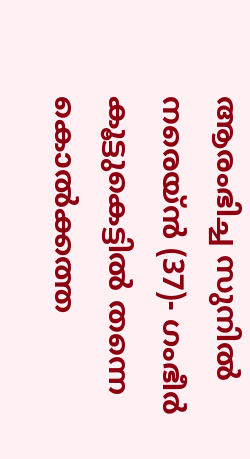ആരംഭിച്ച സുനില്‍ നരെയ്ന്‍ (37)- ഗംഭീര്‍ കൂട്ടുകെട്ടില്‍ തന്നെ കൊല്‍ക്കത്ത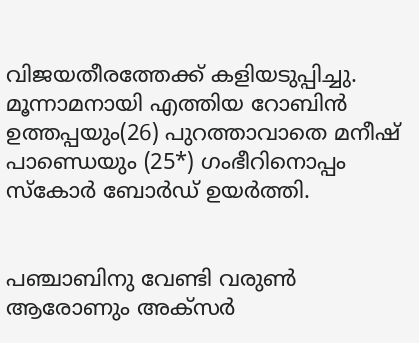വിജയതീരത്തേക്ക് കളിയടുപ്പിച്ചു. മൂന്നാമനായി എത്തിയ റോബിന്‍ ഉത്തപ്പയും(26) പുറത്താവാതെ മനീഷ് പാണ്ഡെയും (25*) ഗംഭീറിനൊപ്പം സ്കോര്‍ ബോര്‍ഡ് ഉയര്‍ത്തി.


പഞ്ചാബിനു വേണ്ടി വരുണ്‍ ആരോണും അക്സര്‍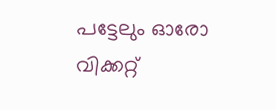പട്ടേലും ഓരോ വിക്കറ്റ്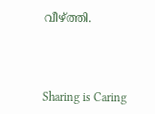വീഴ്ത്തി.



Sharing is Caring